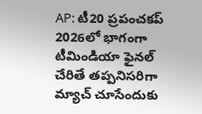AP: టీ20 ప్రపంచకప్ 2026లో భాగంగా టీమిండియా ఫైనల్ చేరితే తప్పనిసరిగా మ్యాచ్ చూసేందుకు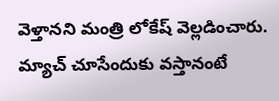వెళ్తానని మంత్రి లోకేష్ వెల్లడించారు. మ్యాచ్ చూసేందుకు వస్తానంటే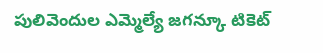పులివెందుల ఎమ్మెల్యే జగన్కూ టికెట్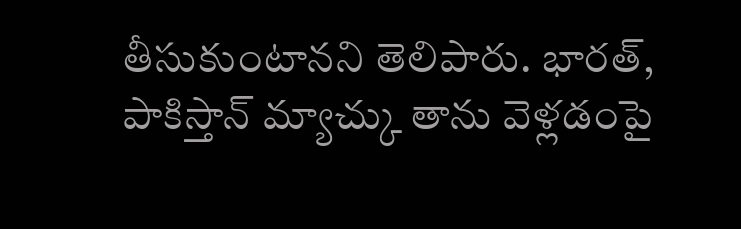తీసుకుంటానని తెలిపారు. భారత్, పాకిస్తాన్ మ్యాచ్కు తాను వెళ్లడంపై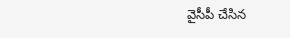వైసీపీ చేసిన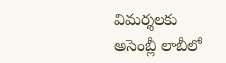విమర్శలకు అసెంబ్లీ లాబీలో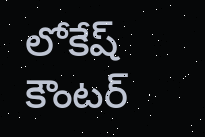లోకేష్ కౌంటర్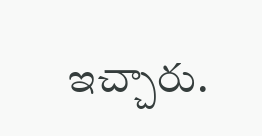ఇచ్చారు.